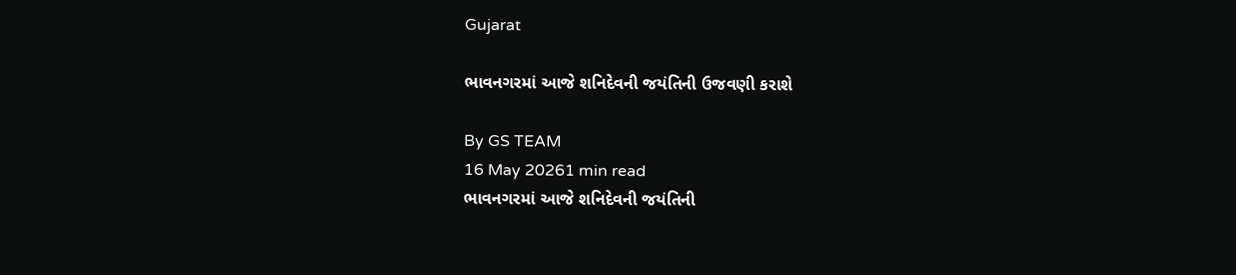Gujarat

ભાવનગરમાં આજે શનિદેવની જયંતિની ઉજવણી કરાશે

By GS TEAM
16 May 20261 min read
ભાવનગરમાં આજે શનિદેવની જયંતિની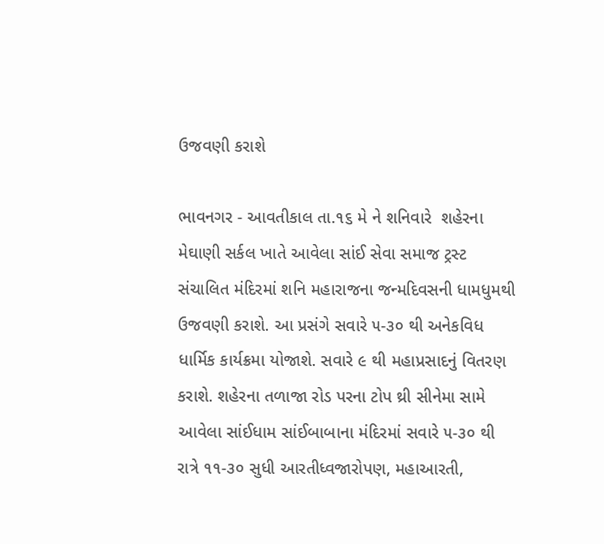ઉજવણી કરાશે

ભાવનગર - આવતીકાલ તા.૧૬ મે ને શનિવારે  શહેરના મેઘાણી સર્કલ ખાતે આવેલા સાંઈ સેવા સમાજ ટ્રસ્ટ સંચાલિત મંદિરમાં શનિ મહારાજના જન્મદિવસની ધામધુમથી ઉજવણી કરાશે. આ પ્રસંગે સવારે ૫-૩૦ થી અનેકવિધ ધાર્મિક કાર્યક્રમા યોજાશે. સવારે ૯ થી મહાપ્રસાદનું વિતરણ કરાશે. શહેરના તળાજા રોડ પરના ટોપ થ્રી સીનેમા સામે આવેલા સાંઈધામ સાંઈબાબાના મંદિરમાં સવારે ૫-૩૦ થી રાત્રે ૧૧-૩૦ સુધી આરતીધ્વજારોપણ, મહાઆરતી,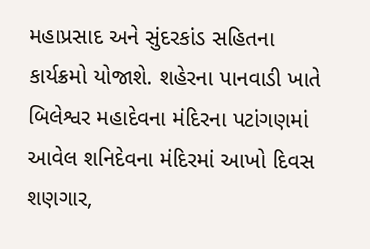મહાપ્રસાદ અને સુંદરકાંડ સહિતના કાર્યક્રમો યોજાશે. શહેરના પાનવાડી ખાતે બિલેશ્વર મહાદેવના મંદિરના પટાંગણમાં આવેલ શનિદેવના મંદિરમાં આખો દિવસ શણગાર,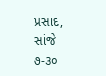પ્રસાદ, સાંજે ૭-૩૦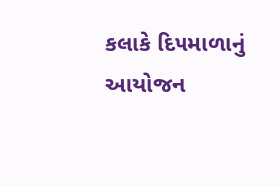કલાકે દિ૫માળાનું આયોજન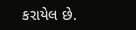કરાયેલ છે.